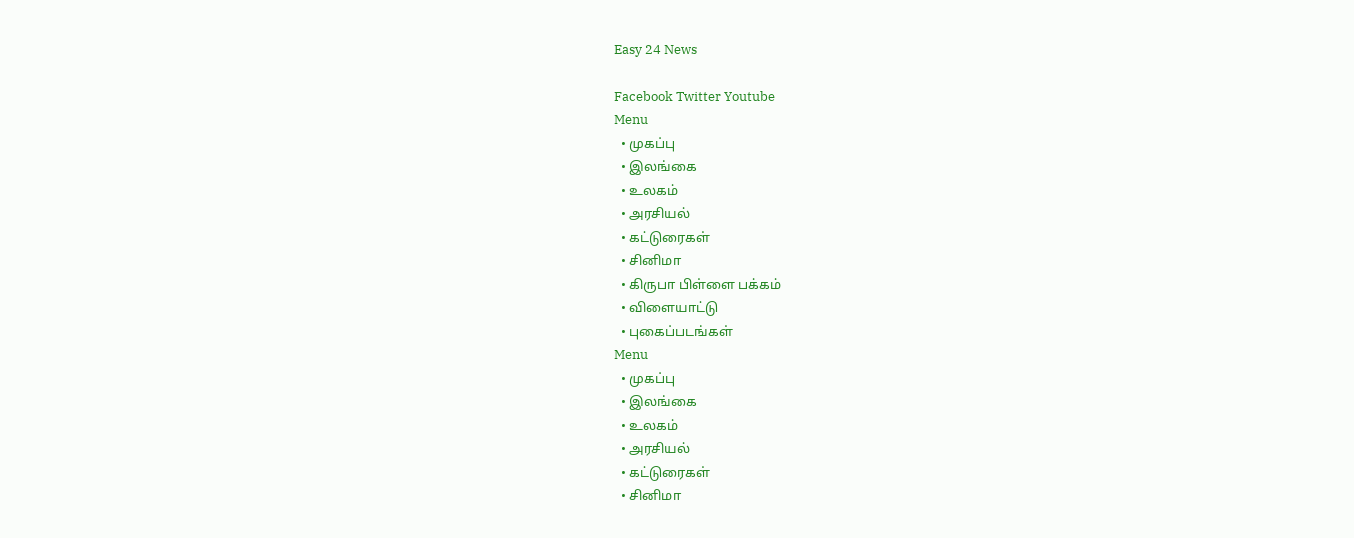Easy 24 News

Facebook Twitter Youtube
Menu
  • முகப்பு
  • இலங்கை
  • உலகம்
  • அரசியல்
  • கட்டுரைகள்
  • சினிமா
  • கிருபா பிள்ளை பக்கம்
  • விளையாட்டு
  • புகைப்படங்கள்
Menu
  • முகப்பு
  • இலங்கை
  • உலகம்
  • அரசியல்
  • கட்டுரைகள்
  • சினிமா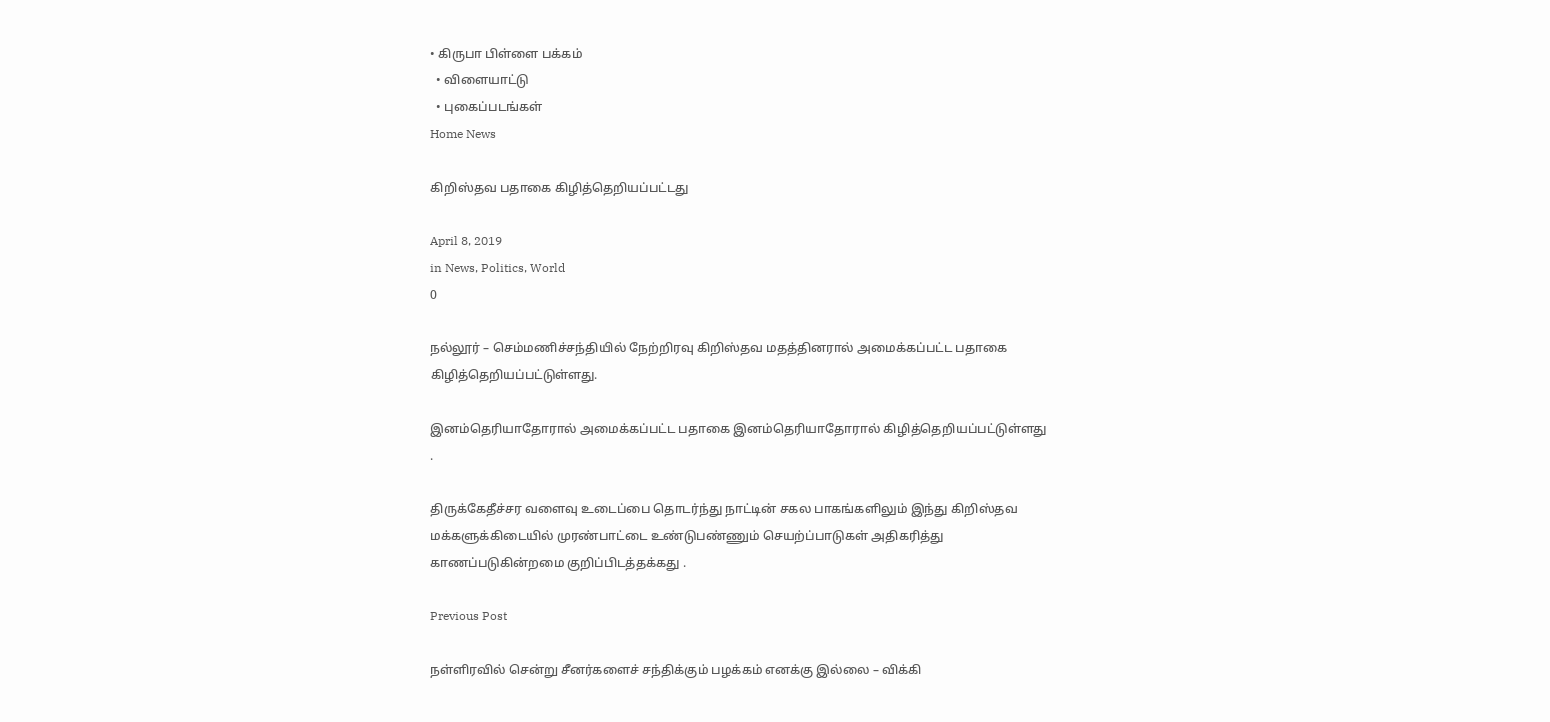• கிருபா பிள்ளை பக்கம்
  • விளையாட்டு
  • புகைப்படங்கள்
Home News

கிறிஸ்தவ பதாகை கிழித்தெறியப்பட்டது

April 8, 2019
in News, Politics, World
0

நல்லூர் – செம்மணிச்சந்தியில் நேற்றிரவு கிறிஸ்தவ மதத்தினரால் அமைக்கப்பட்ட பதாகை கிழித்தெறியப்பட்டுள்ளது.

இனம்தெரியாதோரால் அமைக்கப்பட்ட பதாகை இனம்தெரியாதோரால் கிழித்தெறியப்பட்டுள்ளது .

திருக்கேதீச்சர வளைவு உடைப்பை தொடர்ந்து நாட்டின் சகல பாகங்களிலும் இந்து கிறிஸ்தவ மக்களுக்கிடையில் முரண்பாட்டை உண்டுபண்ணும் செயற்ப்பாடுகள் அதிகரித்து காணப்படுகின்றமை குறிப்பிடத்தக்கது .

Previous Post

நள்ளிரவில் சென்று சீனர்களைச் சந்திக்கும் பழக்கம் எனக்கு இல்லை – விக்கி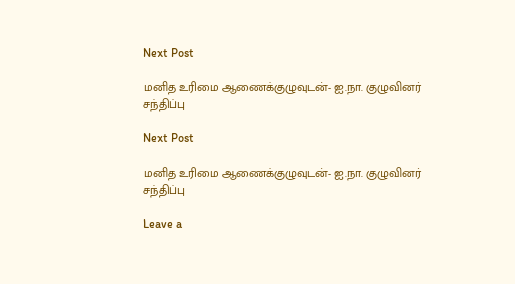Next Post

மனித உரிமை ஆணைக்குழுவுடன்- ஐ.நா. குழுவினர் சந்திப்பு

Next Post

மனித உரிமை ஆணைக்குழுவுடன்- ஐ.நா. குழுவினர் சந்திப்பு

Leave a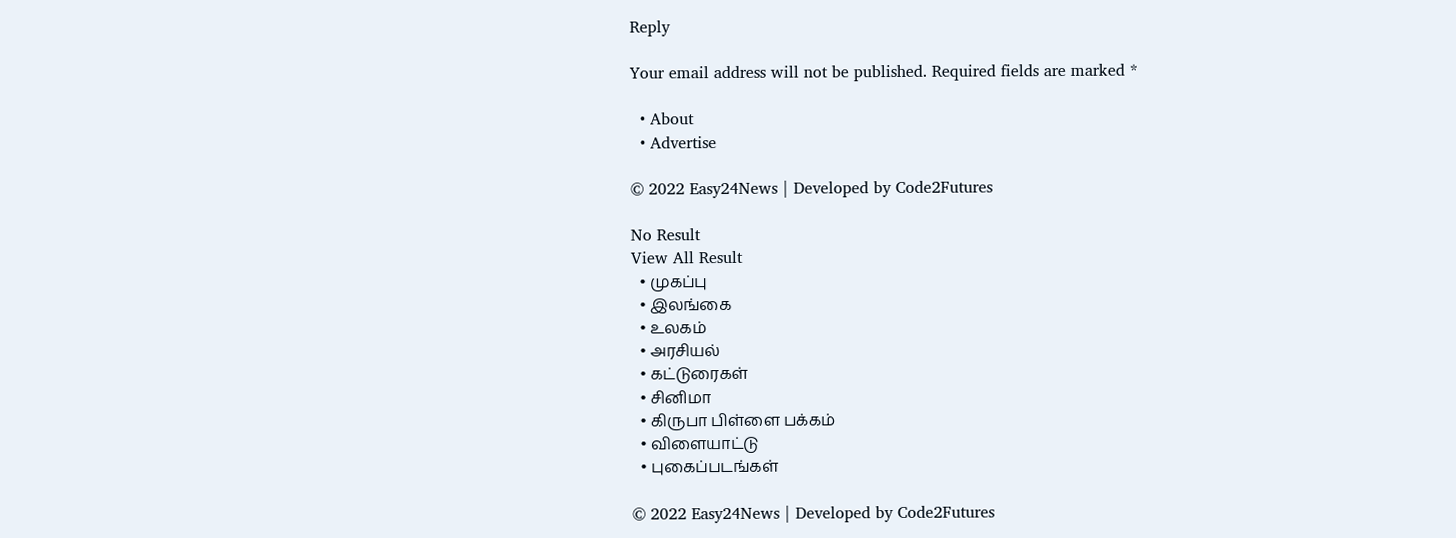Reply

Your email address will not be published. Required fields are marked *

  • About
  • Advertise

© 2022 Easy24News | Developed by Code2Futures

No Result
View All Result
  • முகப்பு
  • இலங்கை
  • உலகம்
  • அரசியல்
  • கட்டுரைகள்
  • சினிமா
  • கிருபா பிள்ளை பக்கம்
  • விளையாட்டு
  • புகைப்படங்கள்

© 2022 Easy24News | Developed by Code2Futures